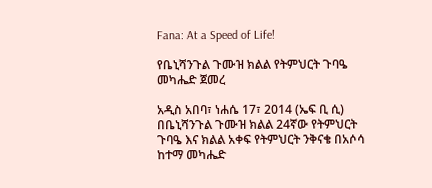Fana: At a Speed of Life!

የቤኒሻንጉል ጉሙዝ ክልል የትምህርት ጉባዔ መካሔድ ጀመረ

አዲስ አበባ፣ ነሐሴ 17፣ 2014 (ኤፍ ቢ ሲ) በቤኒሻንጉል ጉሙዝ ክልል 24ኛው የትምህርት ጉባዔ እና ክልል አቀፍ የትምህርት ንቅናቄ በአሶሳ ከተማ መካሔድ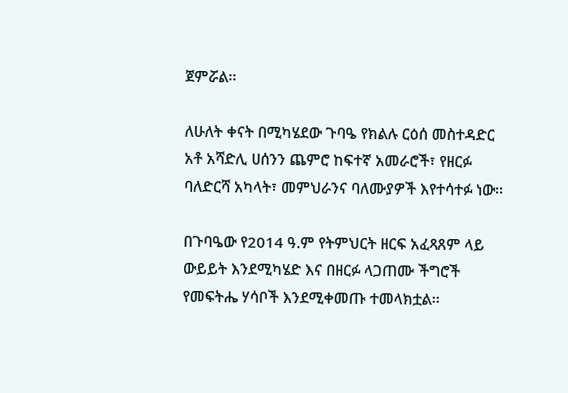ጀምሯል፡፡

ለሁለት ቀናት በሚካሄደው ጉባዔ የክልሉ ርዕሰ መስተዳድር አቶ አሻድሊ ሀሰንን ጨምሮ ከፍተኛ አመራሮች፣ የዘርፉ ባለድርሻ አካላት፣ መምህራንና ባለሙያዎች እየተሳተፉ ነው፡፡

በጉባዔው የ2014 ዓ.ም የትምህርት ዘርፍ አፈጻጸም ላይ ውይይት እንደሚካሄድ እና በዘርፉ ላጋጠሙ ችግሮች የመፍትሔ ሃሳቦች እንደሚቀመጡ ተመላክቷል፡፡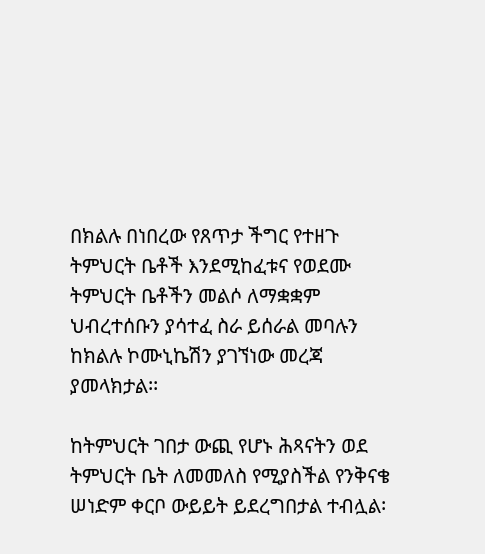በክልሉ በነበረው የጸጥታ ችግር የተዘጉ ትምህርት ቤቶች እንደሚከፈቱና የወደሙ ትምህርት ቤቶችን መልሶ ለማቋቋም ህብረተሰቡን ያሳተፈ ስራ ይሰራል መባሉን ከክልሉ ኮሙኒኬሽን ያገኘነው መረጃ ያመላክታል፡፡

ከትምህርት ገበታ ውጪ የሆኑ ሕጻናትን ወደ ትምህርት ቤት ለመመለስ የሚያስችል የንቅናቄ ሠነድም ቀርቦ ውይይት ይደረግበታል ተብሏል፡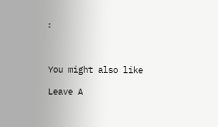፡



You might also like

Leave A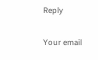Reply

Your email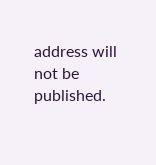address will not be published.